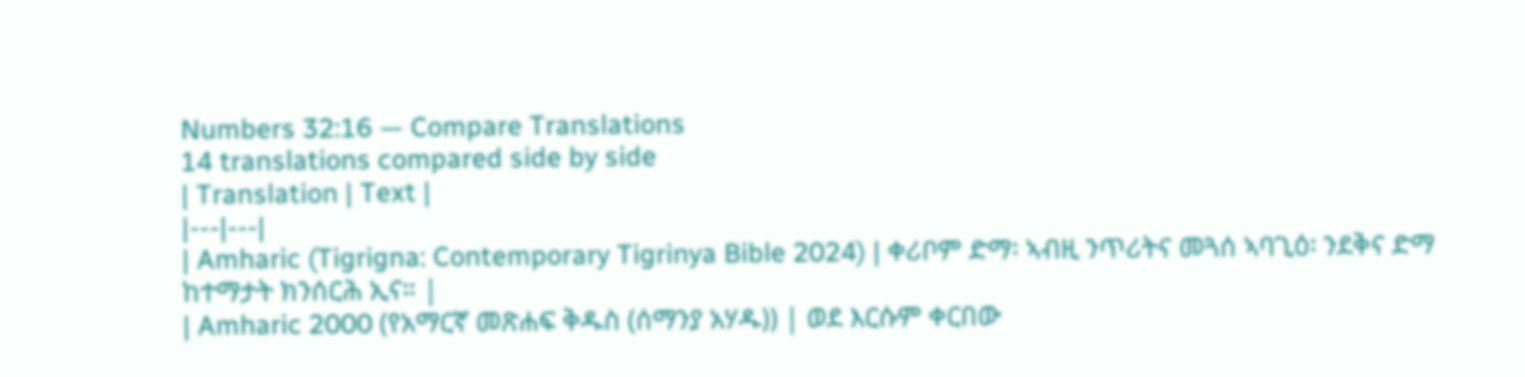Numbers 32:16 — Compare Translations
14 translations compared side by side
| Translation | Text |
|---|---|
| Amharic (Tigrigna: Contemporary Tigrinya Bible 2024) | ቀሪቦም ድማ፡ ኣብዚ ንጥሪትና መጓሰ ኣባጊዕ፡ ንደቅና ድማ ከተማታት ክንሰርሕ ኢና። |
| Amharic 2000 (የአማርኛ መጽሐፍ ቅዱስ (ሰማንያ አሃዱ)) | ወደ እርሱም ቀርበው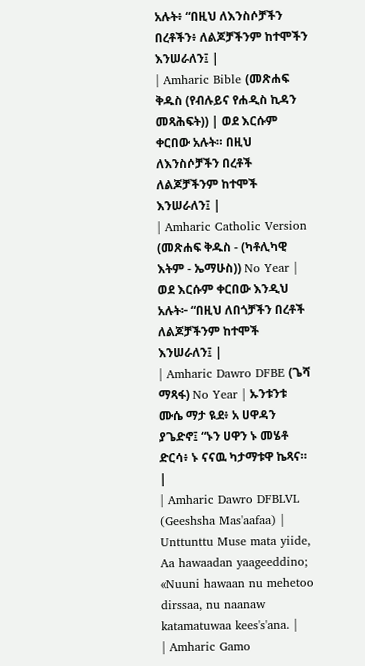አሉት፥ “በዚህ ለእንስሶቻችን በረቶችን፥ ለልጆቻችንም ከተሞችን እንሠራለን፤ |
| Amharic Bible (መጽሐፍ ቅዱስ (የብሉይና የሐዲስ ኪዳን መጻሕፍት)) | ወደ እርሱም ቀርበው አሉት። በዚህ ለእንስሶቻችን በረቶች ለልጆቻችንም ከተሞች እንሠራለን፤ |
| Amharic Catholic Version (መጽሐፍ ቅዱስ - (ካቶሊካዊ እትም - ኤማሁስ)) No Year | ወደ እርሱም ቀርበው እንዲህ አሉት፦ “በዚህ ለበጎቻችን በረቶች ለልጆቻችንም ከተሞች እንሠራለን፤ |
| Amharic Dawro DFBE (ጌሻ ማጻፋ) No Year | ኡንቱንቱ ሙሴ ማታ ዪደ፥ አ ሀዋዳን ያጌድኖ፤ “ኑን ሀዋን ኑ መሄቶ ድርሳ፥ ኑ ናናዉ ካታማቱዋ ኬጻና። |
| Amharic Dawro DFBLVL (Geeshsha Mas'aafaa) | Unttunttu Muse mata yiide, Aa hawaadan yaageeddino; «Nuuni hawaan nu mehetoo dirssaa, nu naanaw katamatuwaa kees's'ana. |
| Amharic Gamo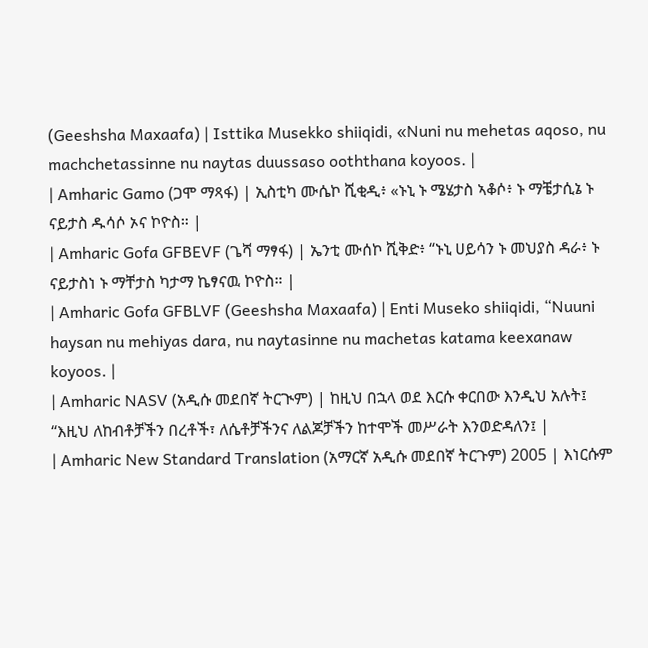(Geeshsha Maxaafa) | Isttika Musekko shiiqidi, «Nuni nu mehetas aqoso, nu machchetassinne nu naytas duussaso ooththana koyoos. |
| Amharic Gamo (ጋሞ ማጻፋ) | ኢስቲካ ሙሴኮ ሺቂዲ፥ «ኑኒ ኑ ሜሄታስ ኣቆሶ፥ ኑ ማቼታሲኔ ኑ ናይታስ ዱሳሶ ኦና ኮዮስ። |
| Amharic Gofa GFBEVF (ጌሻ ማፃፋ) | ኤንቲ ሙሰኮ ሺቅድ፥ “ኑኒ ሀይሳን ኑ መህያስ ዳራ፥ ኑ ናይታስነ ኑ ማቸታስ ካታማ ኬፃናዉ ኮዮስ። |
| Amharic Gofa GFBLVF (Geeshsha Maxaafa) | Enti Museko shiiqidi, “Nuuni haysan nu mehiyas dara, nu naytasinne nu machetas katama keexanaw koyoos. |
| Amharic NASV (አዲሱ መደበኛ ትርጒም) | ከዚህ በኋላ ወደ እርሱ ቀርበው እንዲህ አሉት፤ “እዚህ ለከብቶቻችን በረቶች፣ ለሴቶቻችንና ለልጆቻችን ከተሞች መሥራት እንወድዳለን፤ |
| Amharic New Standard Translation (አማርኛ አዲሱ መደበኛ ትርጉም) 2005 | እነርሱም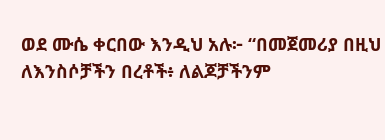ወደ ሙሴ ቀርበው እንዲህ አሉ፦ “በመጀመሪያ በዚህ ለእንስሶቻችን በረቶች፥ ለልጆቻችንም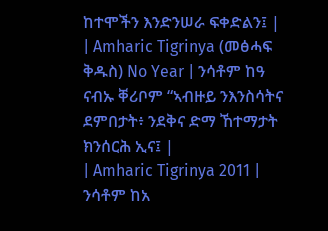ከተሞችን እንድንሠራ ፍቀድልን፤ |
| Amharic Tigrinya (መፅሓፍ ቅዱስ) No Year | ንሳቶም ከዓ ናብኡ ቐሪቦም “ኣብዙይ ንእንስሳትና ደምበታት፥ ንደቅና ድማ ኸተማታት ክንሰርሕ ኢና፤ |
| Amharic Tigrinya 2011 | ንሳቶም ከአ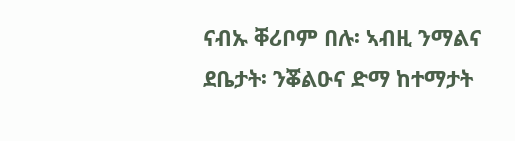ናብኡ ቐሪቦም በሉ፡ ኣብዚ ንማልና ደቤታት፡ ንቖልዑና ድማ ከተማታት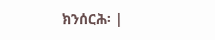ክንሰርሕ፡ |